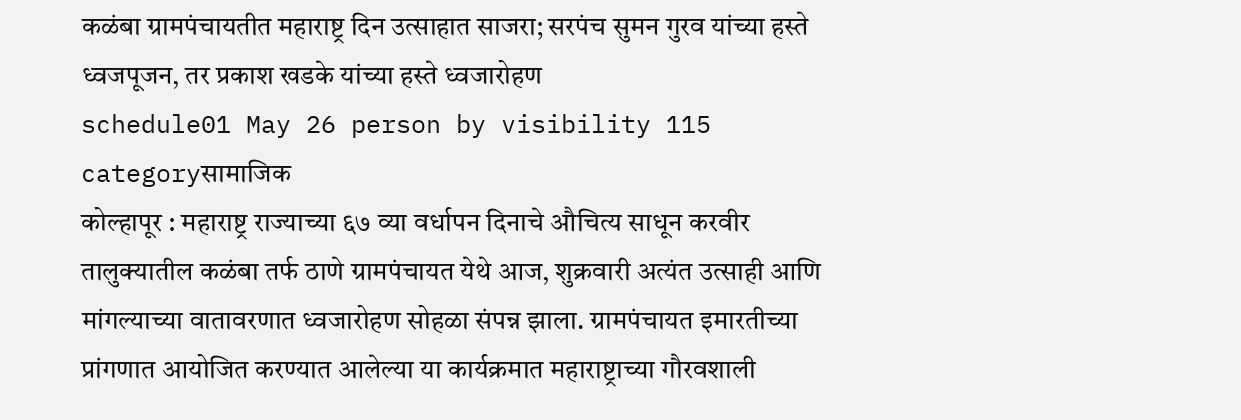कळंबा ग्रामपंचायतीत महाराष्ट्र दिन उत्साहात साजरा; सरपंच सुमन गुरव यांच्या हस्ते ध्वजपूजन, तर प्रकाश खडके यांच्या हस्ते ध्वजारोहण
schedule01 May 26 person by visibility 115 categoryसामाजिक
कोल्हापूर : महाराष्ट्र राज्याच्या ६७ व्या वर्धापन दिनाचे औचित्य साधून करवीर तालुक्यातील कळंबा तर्फ ठाणे ग्रामपंचायत येथे आज, शुक्रवारी अत्यंत उत्साही आणि मांगल्याच्या वातावरणात ध्वजारोहण सोहळा संपन्न झाला. ग्रामपंचायत इमारतीच्या प्रांगणात आयोजित करण्यात आलेल्या या कार्यक्रमात महाराष्ट्राच्या गौरवशाली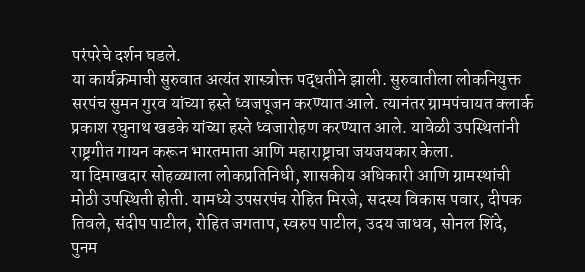परंपरेचे दर्शन घडले.
या कार्यक्रमाची सुरुवात अत्यंत शास्त्रोक्त पद्धतीने झाली. सुरुवातीला लोकनियुक्त सरपंच सुमन गुरव यांच्या हस्ते ध्वजपूजन करण्यात आले. त्यानंतर ग्रामपंचायत क्लार्क प्रकाश रघुनाथ खडके यांच्या हस्ते ध्वजारोहण करण्यात आले. यावेळी उपस्थितांनी राष्ट्रगीत गायन करून भारतमाता आणि महाराष्ट्राचा जयजयकार केला.
या दिमाखदार सोहळ्याला लोकप्रतिनिधी, शासकीय अधिकारी आणि ग्रामस्थांची मोठी उपस्थिती होती. यामध्ये उपसरपंच रोहित मिरजे, सदस्य विकास पवार, दीपक तिवले, संदीप पाटील, रोहित जगताप, स्वरुप पाटील, उदय जाधव, सोनल शिंदे, पुनम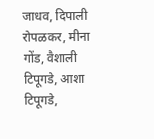जाधव, दिपाली रोपळकर, मीना गोंड, वैशाली टिपूगडे, आशा टिपूगडे,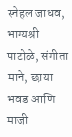स्नेहल जाधव, भाग्यश्री पाटोळे, संगीता माने, छाया भवड आणि माजी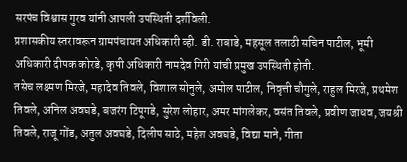सरपंच विश्वास गुरव यांनी आपली उपस्थिती दर्शविली.
प्रशासकीय स्तरावरून ग्रामपंचायत अधिकारी व्ही. डी. राबाडे, महसूल तलाठी सचिन पाटील, भूमी अधिकारी दीपक कोरडे, कृषी अधिकारी नामदेव गिरी यांची प्रमुख उपस्थिती होती.
तसेच लक्ष्मण मिरजे, महादेव तिवले, विशाल सोनुले, अमोल पाटील, निवृत्ती चौगुले, राहुल मिरजे, प्रथमेश तिवले, अनिल अवघडे, बजरंग टिपूगडे, सुरेश लोहार, अमर मांगलेकर, वसंत तिवले, प्रवीण जाधव, जयश्री तिवले, राजू गोंड, अतुल अवघडे, दिलीप साठे, महेश अवघडे, विद्या माने, गीता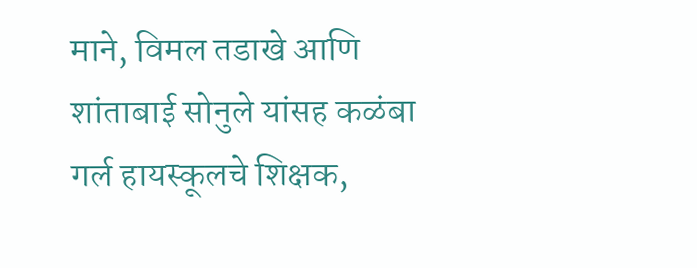माने, विमल तडाखे आणि शांताबाई सोनुले यांसह कळंबा गर्ल हायस्कूलचे शिक्षक,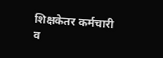शिक्षकेतर कर्मचारी व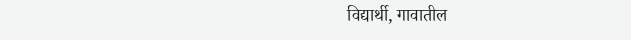विद्यार्थी, गावातील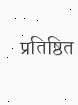प्रतिष्ठित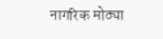नागरिक मोठ्या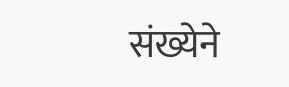संख्येने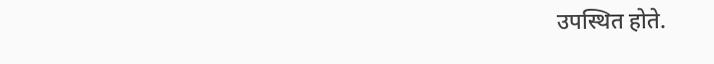उपस्थित होते.